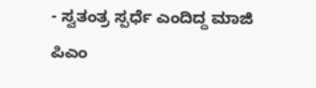- ಸ್ವತಂತ್ರ ಸ್ಪರ್ಧೆ ಎಂದಿದ್ದ ಮಾಜಿ ಪಿಎಂ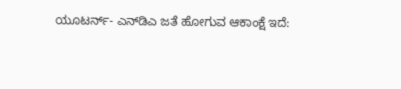ಯೂಟರ್ನ್‌- ಎನ್‌ಡಿಎ ಜತೆ ಹೋಗುವ ಆಕಾಂಕ್ಷೆ ಇದೆ: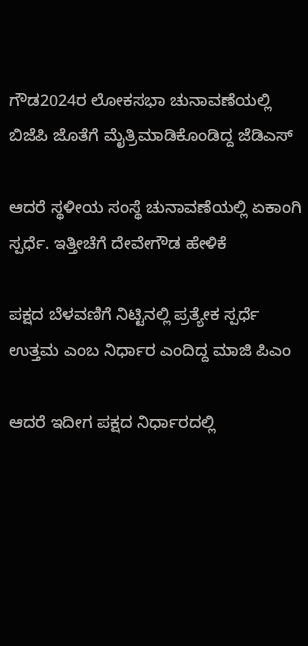ಗೌಡ2024ರ ಲೋಕಸಭಾ ಚುನಾವಣೆಯಲ್ಲಿ ಬಿಜೆಪಿ ಜೊತೆಗೆ ಮೈತ್ರಿಮಾಡಿಕೊಂಡಿದ್ದ ಜೆಡಿಎಸ್‌

ಆದರೆ ಸ್ಥಳೀಯ ಸಂಸ್ಥೆ ಚುನಾವಣೆಯಲ್ಲಿ ಏಕಾಂಗಿ ಸ್ಪರ್ಧೆ. ಇತ್ತೀಚೆಗೆ ದೇವೇಗೌಡ ಹೇಳಿಕೆ

ಪಕ್ಷದ ಬೆಳವಣಿಗೆ ನಿಟ್ಟಿನಲ್ಲಿ ಪ್ರತ್ಯೇಕ ಸ್ಪರ್ಧೆ ಉತ್ತಮ ಎಂಬ ನಿರ್ಧಾರ ಎಂದಿದ್ದ ಮಾಜಿ ಪಿಎಂ

ಆದರೆ ಇದೀಗ ಪಕ್ಷದ ನಿರ್ಧಾರದಲ್ಲಿ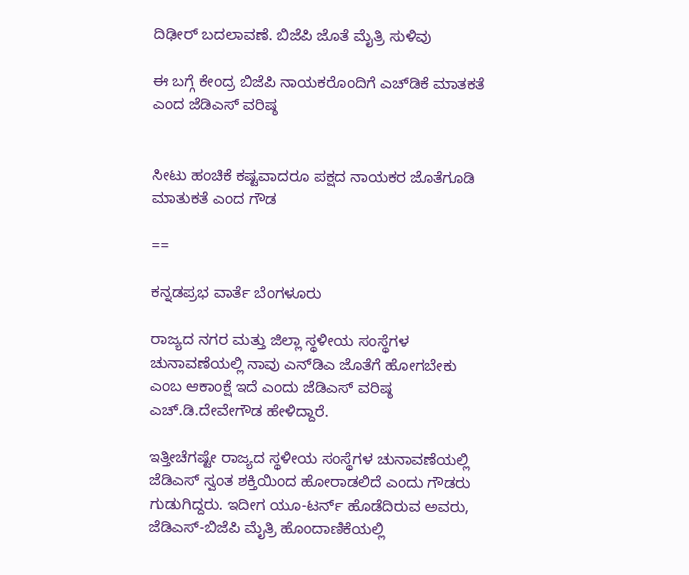ದಿಢೀರ್‌ ಬದಲಾವಣೆ. ಬಿಜೆಪಿ ಜೊತೆ ಮೈತ್ರಿ ಸುಳಿವು

ಈ ಬಗ್ಗೆ ಕೇಂದ್ರ ಬಿಜೆಪಿ ನಾಯಕರೊಂದಿಗೆ ಎಚ್‌ಡಿಕೆ ಮಾತಕತೆ ಎಂದ ಜೆಡಿಎಸ್‌ ವರಿಷ್ಠ


ಸೀಟು ಹಂಚಿಕೆ ಕಷ್ಟವಾದರೂ ಪಕ್ಷದ ನಾಯಕರ ಜೊತೆಗೂಡಿ ಮಾತುಕತೆ ಎಂದ ಗೌಡ

==

ಕನ್ನಡಪ್ರಭ ವಾರ್ತೆ ಬೆಂಗಳೂರು

ರಾಜ್ಯದ ನಗರ ಮತ್ತು ಜಿಲ್ಲಾ ಸ್ಥಳೀಯ ಸಂಸ್ಥೆಗಳ ಚುನಾವಣೆಯಲ್ಲಿ ನಾವು ಎನ್‌ಡಿಎ ಜೊತೆಗೆ ಹೋಗಬೇಕು ಎಂಬ ಆಕಾಂಕ್ಷೆ ಇದೆ ಎಂದು ಜೆಡಿಎಸ್ ವರಿಷ್ಠ ಎಚ್‌.ಡಿ.ದೇವೇಗೌಡ ಹೇಳಿದ್ದಾರೆ.

ಇತ್ತೀಚೆಗಷ್ಟೇ ರಾಜ್ಯದ ಸ್ಥಳೀಯ ಸಂಸ್ಥೆಗಳ ಚುನಾವಣೆಯಲ್ಲಿ ಜೆಡಿಎಸ್‌ ಸ್ವಂತ ಶಕ್ತಿಯಿಂದ ಹೋರಾಡಲಿದೆ ಎಂದು ಗೌಡರು ಗುಡುಗಿದ್ದರು. ಇದೀಗ ಯೂ-ಟರ್ನ್‌ ಹೊಡೆದಿರುವ ಅವರು, ಜೆಡಿಎಸ್‌-ಬಿಜೆಪಿ ಮೈತ್ರಿ ಹೊಂದಾಣಿಕೆಯಲ್ಲಿ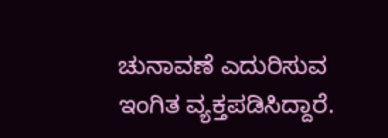ಚುನಾವಣೆ ಎದುರಿಸುವ ಇಂಗಿತ ವ್ಯಕ್ತಪಡಿಸಿದ್ದಾರೆ.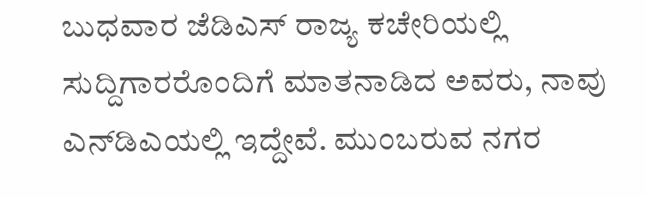ಬುಧವಾರ ಜೆಡಿಎಸ್‌ ರಾಜ್ಯ ಕಚೇರಿಯಲ್ಲಿ ಸುದ್ದಿಗಾರರೊಂದಿಗೆ ಮಾತನಾಡಿದ ಅವರು, ನಾವು ಎನ್‌ಡಿಎಯಲ್ಲಿ ಇದ್ದೇವೆ. ಮುಂಬರುವ ನಗರ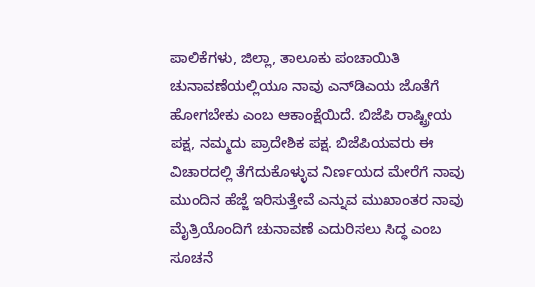ಪಾಲಿಕೆಗಳು, ಜಿಲ್ಲಾ, ತಾಲೂಕು ಪಂಚಾಯಿತಿ ಚುನಾವಣೆಯಲ್ಲಿಯೂ ನಾವು ಎನ್‌ಡಿಎಯ ಜೊತೆಗೆ ಹೋಗಬೇಕು ಎಂಬ ಆಕಾಂಕ್ಷೆಯಿದೆ. ಬಿಜೆಪಿ ರಾಷ್ಟ್ರೀಯ ಪಕ್ಷ, ನಮ್ಮದು ಪ್ರಾದೇಶಿಕ ಪಕ್ಷ. ಬಿಜೆಪಿಯವರು ಈ ವಿಚಾರದಲ್ಲಿ ತೆಗೆದುಕೊಳ್ಳುವ ನಿರ್ಣಯದ ಮೇರೆಗೆ ನಾವು ಮುಂದಿನ ಹೆಜ್ಜೆ ಇರಿಸುತ್ತೇವೆ ಎನ್ನುವ ಮುಖಾಂತರ ನಾವು ಮೈತ್ರಿಯೊಂದಿಗೆ ಚುನಾವಣೆ ಎದುರಿಸಲು ಸಿದ್ಧ ಎಂಬ ಸೂಚನೆ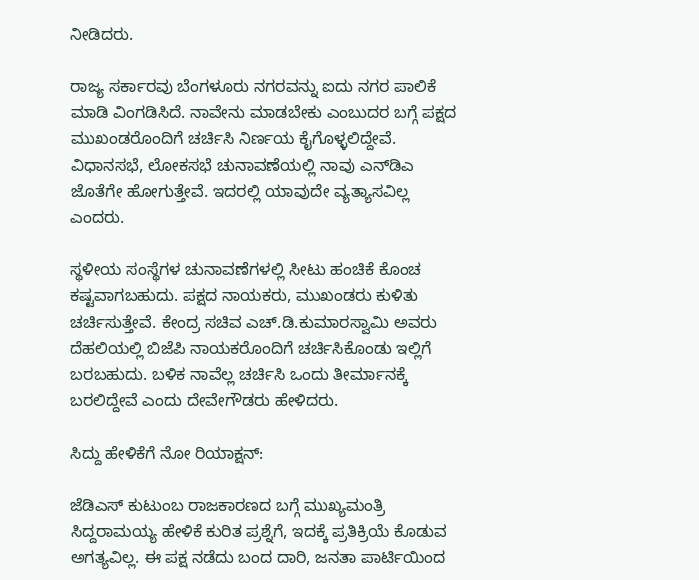ನೀಡಿದರು.

ರಾಜ್ಯ ಸರ್ಕಾರವು ಬೆಂಗಳೂರು ನಗರವನ್ನು ಐದು ನಗರ ಪಾಲಿಕೆ ಮಾಡಿ ವಿಂಗಡಿಸಿದೆ. ನಾವೇನು ಮಾಡಬೇಕು ಎಂಬುದರ ಬಗ್ಗೆ ಪಕ್ಷದ ಮುಖಂಡರೊಂದಿಗೆ ಚರ್ಚಿಸಿ ನಿರ್ಣಯ ಕೈಗೊಳ್ಳಲಿದ್ದೇವೆ. ವಿಧಾನಸಭೆ, ಲೋಕಸಭೆ ಚುನಾವಣೆಯಲ್ಲಿ ನಾವು ಎನ್‌ಡಿಎ ಜೊತೆಗೇ ಹೋಗುತ್ತೇವೆ. ಇದರಲ್ಲಿ ಯಾವುದೇ ವ್ಯತ್ಯಾಸವಿಲ್ಲ ಎಂದರು.

ಸ್ಥಳೀಯ ಸಂಸ್ಥೆಗಳ ಚುನಾವಣೆಗಳಲ್ಲಿ ಸೀಟು ಹಂಚಿಕೆ ಕೊಂಚ ಕಷ್ಟವಾಗಬಹುದು. ಪಕ್ಷದ ನಾಯಕರು, ಮುಖಂಡರು ಕುಳಿತು ಚರ್ಚಿಸುತ್ತೇವೆ. ಕೇಂದ್ರ ಸಚಿವ ಎಚ್‌.ಡಿ.ಕುಮಾರಸ್ವಾಮಿ ಅವರು ದೆಹಲಿಯಲ್ಲಿ ಬಿಜೆಪಿ ನಾಯಕರೊಂದಿಗೆ ಚರ್ಚಿಸಿಕೊಂಡು ಇಲ್ಲಿಗೆ ಬರಬಹುದು. ಬಳಿಕ ನಾವೆಲ್ಲ ಚರ್ಚಿಸಿ ಒಂದು ತೀರ್ಮಾನಕ್ಕೆ ಬರಲಿದ್ದೇವೆ ಎಂದು ದೇವೇಗೌಡರು ಹೇಳಿದರು.

ಸಿದ್ದು ಹೇಳಿಕೆಗೆ ನೋ ರಿಯಾಕ್ಷನ್‌:

ಜೆಡಿಎಸ್‌ ಕುಟುಂಬ ರಾಜಕಾರಣದ ಬಗ್ಗೆ ಮುಖ್ಯಮಂತ್ರಿ ಸಿದ್ದರಾಮಯ್ಯ ಹೇಳಿಕೆ ಕುರಿತ ಪ್ರಶ್ನೆಗೆ, ಇದಕ್ಕೆ ಪ್ರತಿಕ್ರಿಯೆ ಕೊಡುವ ಅಗತ್ಯವಿಲ್ಲ. ಈ ಪಕ್ಷ ನಡೆದು ಬಂದ ದಾರಿ, ಜನತಾ ಪಾರ್ಟಿಯಿಂದ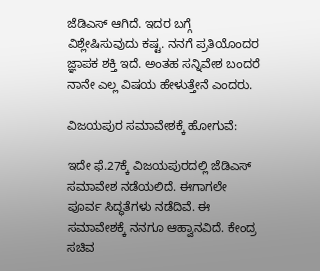ಜೆಡಿಎಸ್‌ ಆಗಿದೆ. ಇದರ ಬಗ್ಗೆ ವಿಶ್ಲೇಷಿಸುವುದು ಕಷ್ಟ. ನನಗೆ ಪ್ರತಿಯೊಂದರ ಜ್ಞಾಪಕ ಶಕ್ತಿ ಇದೆ. ಅಂತಹ ಸನ್ನಿವೇಶ ಬಂದರೆ ನಾನೇ ಎಲ್ಲ ವಿಷಯ ಹೇಳುತ್ತೇನೆ ಎಂದರು.

ವಿಜಯಪುರ ಸಮಾವೇಶಕ್ಕೆ ಹೋಗುವೆ:

ಇದೇ ಫೆ.27ಕ್ಕೆ ವಿಜಯಪುರದಲ್ಲಿ ಜೆಡಿಎಸ್‌ ಸಮಾವೇಶ ನಡೆಯಲಿದೆ. ಈಗಾಗಲೇ ಪೂರ್ವ ಸಿದ್ಧತೆಗಳು ನಡೆದಿವೆ. ಈ ಸಮಾವೇಶಕ್ಕೆ ನನಗೂ ಆಹ್ವಾನವಿದೆ. ಕೇಂದ್ರ ಸಚಿವ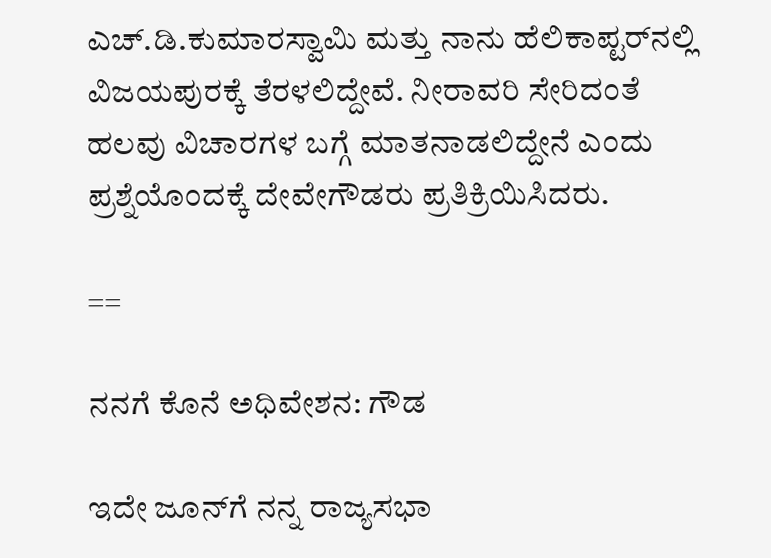ಎಚ್‌.ಡಿ.ಕುಮಾರಸ್ವಾಮಿ ಮತ್ತು ನಾನು ಹೆಲಿಕಾಪ್ಟರ್‌ನಲ್ಲಿ ವಿಜಯಪುರಕ್ಕೆ ತೆರಳಲಿದ್ದೇವೆ. ನೀರಾವರಿ ಸೇರಿದಂತೆ ಹಲವು ವಿಚಾರಗಳ ಬಗ್ಗೆ ಮಾತನಾಡಲಿದ್ದೇನೆ ಎಂದು ಪ್ರಶ್ನೆಯೊಂದಕ್ಕೆ ದೇವೇಗೌಡರು ಪ್ರತಿಕ್ರಿಯಿಸಿದರು.

==

ನನಗೆ ಕೊನೆ ಅಧಿವೇಶನ: ಗೌಡ

ಇದೇ ಜೂನ್‌ಗೆ ನನ್ನ ರಾಜ್ಯಸಭಾ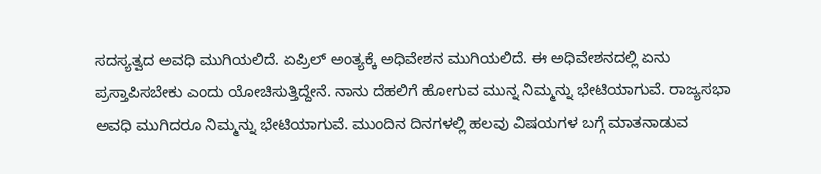ಸದಸ್ಯತ್ವದ ಅವಧಿ ಮುಗಿಯಲಿದೆ. ಏಪ್ರಿಲ್‌ ಅಂತ್ಯಕ್ಕೆ ಅಧಿವೇಶನ ಮುಗಿಯಲಿದೆ. ಈ ಅಧಿವೇಶನದಲ್ಲಿ ಏನು ಪ್ರಸ್ತಾಪಿಸಬೇಕು ಎಂದು ಯೋಚಿಸುತ್ತಿದ್ದೇನೆ. ನಾನು ದೆಹಲಿಗೆ ಹೋಗುವ ಮುನ್ನ ನಿಮ್ಮನ್ನು ಭೇಟಿಯಾಗುವೆ. ರಾಜ್ಯಸಭಾ ಅವಧಿ ಮುಗಿದರೂ ನಿಮ್ಮನ್ನು ಭೇಟಿಯಾಗುವೆ. ಮುಂದಿನ ದಿನಗಳಲ್ಲಿ ಹಲವು ವಿಷಯಗಳ ಬಗ್ಗೆ ಮಾತನಾಡುವ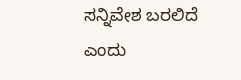ಸನ್ನಿವೇಶ ಬರಲಿದೆ ಎಂದು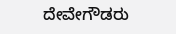ದೇವೇಗೌಡರು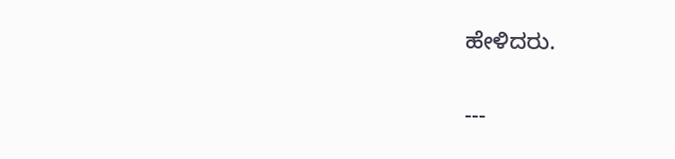ಹೇಳಿದರು.

---